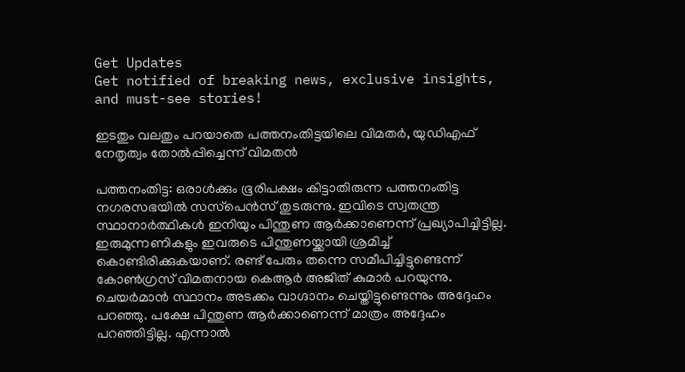Get Updates
Get notified of breaking news, exclusive insights, and must-see stories!

ഇടതും വലതും പറയാതെ പത്തനംതിട്ടയിലെ വിമതര്‍, യുഡിഎഫ് നേതൃത്വം തോല്‍പ്പിച്ചെന്ന് വിമതന്‍

പത്തനംതിട്ട: ഒരാള്‍ക്കും ഭൂരിപക്ഷം കിട്ടാതിരുന്ന പത്തനംതിട്ട നഗരസഭയില്‍ സസ്‌പെന്‍സ് തുടരുന്നു. ഇവിടെ സ്വതന്ത്ര സ്ഥാനാര്‍ത്ഥികള്‍ ഇനിയും പിന്തുണ ആര്‍ക്കാണെന്ന് പ്രഖ്യാപിച്ചിട്ടില്ല. ഇരുമുന്നണികളും ഇവരുടെ പിന്തുണയ്ക്കായി ശ്രമിച്ച് കൊണ്ടിരിക്കുകയാണ്. രണ്ട് പേരും തന്നെ സമീപിച്ചിട്ടുണ്ടെന്ന് കോണ്‍ഗ്രസ് വിമതനായ കെആര്‍ അജിത് കുമാര്‍ പറയുന്നു. ചെയര്‍മാന്‍ സ്ഥാനം അടക്കം വാഗ്ദാനം ചെയ്തിട്ടുണ്ടെന്നും അദ്ദേഹം പറഞ്ഞു. പക്ഷേ പിന്തുണ ആര്‍ക്കാണെന്ന് മാത്രം അദ്ദേഹം പറഞ്ഞിട്ടില്ല. എന്നാല്‍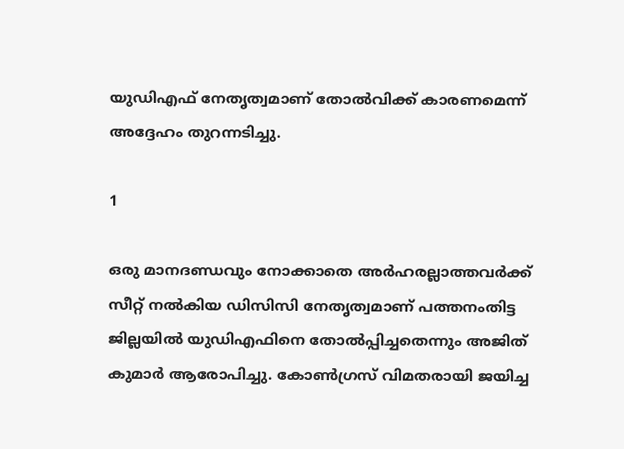യുഡിഎഫ് നേതൃത്വമാണ് തോല്‍വിക്ക് കാരണമെന്ന് അദ്ദേഹം തുറന്നടിച്ചു.

1

ഒരു മാനദണ്ഡവും നോക്കാതെ അര്‍ഹരല്ലാത്തവര്‍ക്ക് സീറ്റ് നല്‍കിയ ഡിസിസി നേതൃത്വമാണ് പത്തനംതിട്ട ജില്ലയില്‍ യുഡിഎഫിനെ തോല്‍പ്പിച്ചതെന്നും അജിത് കുമാര്‍ ആരോപിച്ചു. കോണ്‍ഗ്രസ് വിമതരായി ജയിച്ച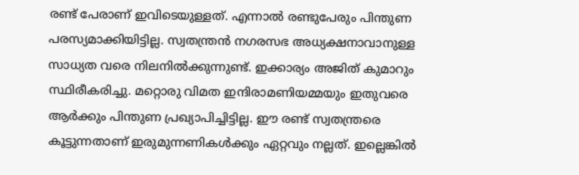രണ്ട് പേരാണ് ഇവിടെയുള്ളത്. എന്നാല്‍ രണ്ടുപേരും പിന്തുണ പരസ്യമാക്കിയിട്ടില്ല. സ്വതന്ത്രന്‍ നഗരസഭ അധ്യക്ഷനാവാനുള്ള സാധ്യത വരെ നിലനില്‍ക്കുന്നുണ്ട്. ഇക്കാര്യം അജിത് കുമാറും സ്ഥിരീകരിച്ചു. മറ്റൊരു വിമത ഇന്ദിരാമണിയമ്മയും ഇതുവരെ ആര്‍ക്കും പിന്തുണ പ്രഖ്യാപിച്ചിട്ടില്ല. ഈ രണ്ട് സ്വതന്ത്രരെ കൂട്ടുന്നതാണ് ഇരുമുന്നണികള്‍ക്കും ഏറ്റവും നല്ലത്. ഇല്ലെങ്കില്‍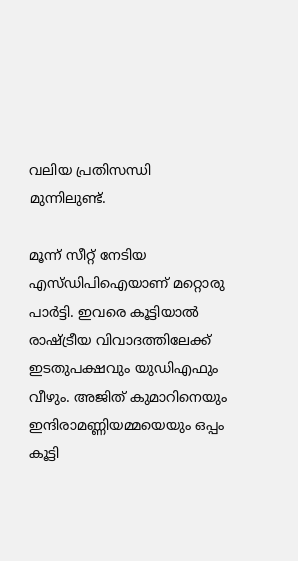വലിയ പ്രതിസന്ധി മുന്നിലുണ്ട്.

മൂന്ന് സീറ്റ് നേടിയ എസ്ഡിപിഐയാണ് മറ്റൊരു പാര്‍ട്ടി. ഇവരെ കൂട്ടിയാല്‍ രാഷ്ട്രീയ വിവാദത്തിലേക്ക് ഇടതുപക്ഷവും യുഡിഎഫും വീഴും. അജിത് കുമാറിനെയും ഇന്ദിരാമണ്ണിയമ്മയെയും ഒപ്പം കൂട്ടി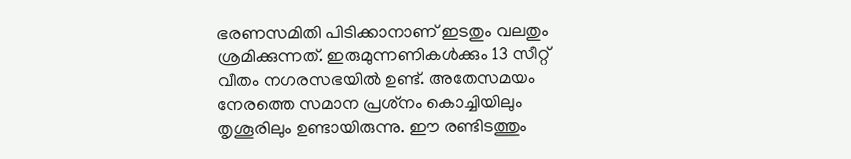ഭരണസമിതി പിടിക്കാനാണ് ഇടതും വലതും ശ്രമിക്കുന്നത്. ഇരുമുന്നണികള്‍ക്കും 13 സീറ്റ് വീതം നഗരസഭയില്‍ ഉണ്ട്. അതേസമയം നേരത്തെ സമാന പ്രശ്‌നം കൊച്ചിയിലും തൃശൂരിലും ഉണ്ടായിരുന്നു. ഈ രണ്ടിടത്തും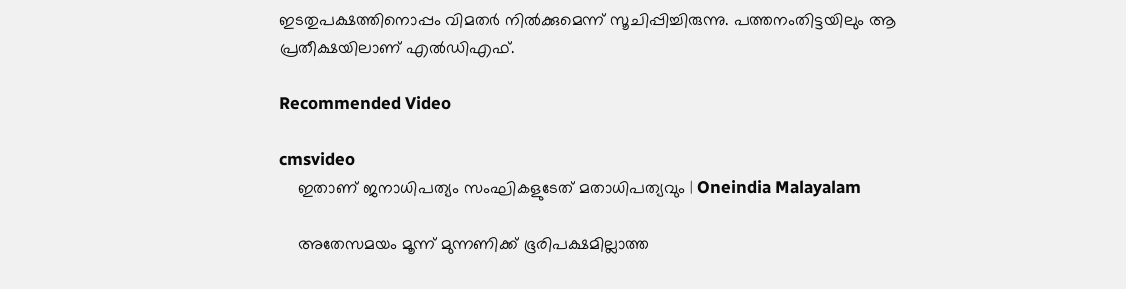ഇടതുപക്ഷത്തിനൊപ്പം വിമതര്‍ നില്‍ക്കുമെന്ന് സൂചിപ്പിച്ചിരുന്നു. പത്തനംതിട്ടയിലും ആ പ്രതീക്ഷയിലാണ് എല്‍ഡിഎഫ്.

Recommended Video

cmsvideo
    ഇതാണ് ജനാധിപത്യം സംഘികളുടേത് മതാധിപത്യവും | Oneindia Malayalam

    അതേസമയം മൂന്ന് മുന്നണിക്ക് ഭൂരിപക്ഷമില്ലാത്ത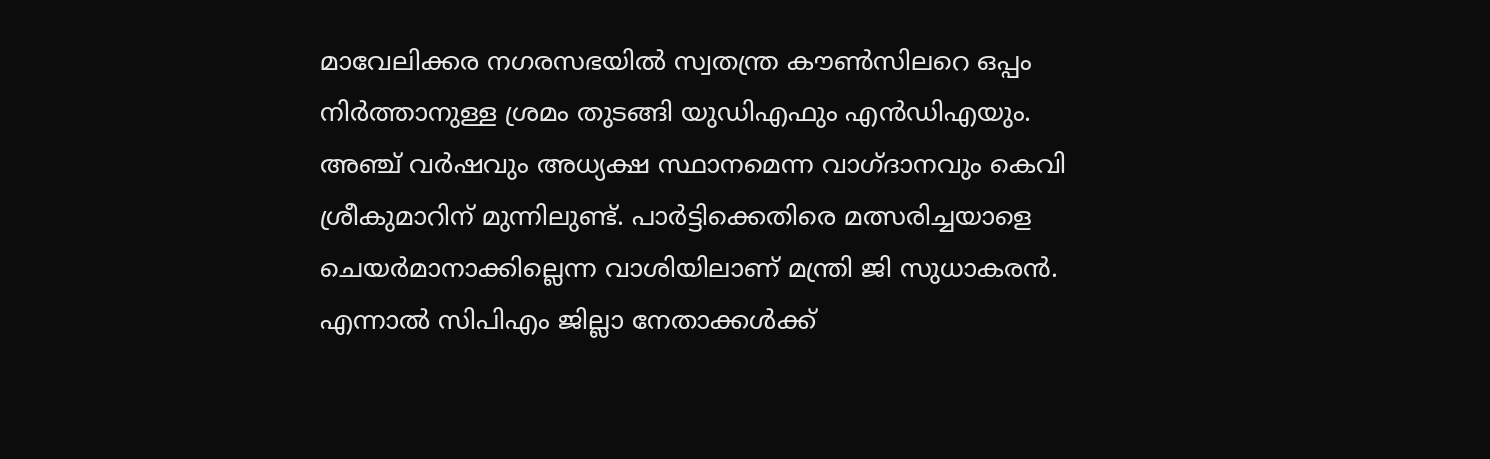മാവേലിക്കര നഗരസഭയില്‍ സ്വതന്ത്ര കൗണ്‍സിലറെ ഒപ്പം നിര്‍ത്താനുള്ള ശ്രമം തുടങ്ങി യുഡിഎഫും എന്‍ഡിഎയും. അഞ്ച് വര്‍ഷവും അധ്യക്ഷ സ്ഥാനമെന്ന വാഗ്ദാനവും കെവി ശ്രീകുമാറിന് മുന്നിലുണ്ട്. പാര്‍ട്ടിക്കെതിരെ മത്സരിച്ചയാളെ ചെയര്‍മാനാക്കില്ലെന്ന വാശിയിലാണ് മന്ത്രി ജി സുധാകരന്‍. എന്നാല്‍ സിപിഎം ജില്ലാ നേതാക്കള്‍ക്ക്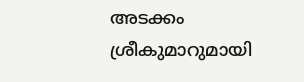അടക്കം ശ്രീകുമാറുമായി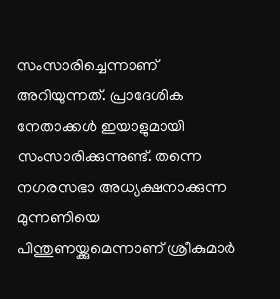സംസാരിച്ചെന്നാണ് അറിയുന്നത്. പ്രാദേശിക നേതാക്കള്‍ ഇയാളുമായി സംസാരിക്കുന്നുണ്ട്. തന്നെ നഗരസഭാ അധ്യക്ഷനാക്കുന്ന മുന്നണിയെ പിന്തുണയ്ക്കുമെന്നാണ് ശ്രീകുമാര്‍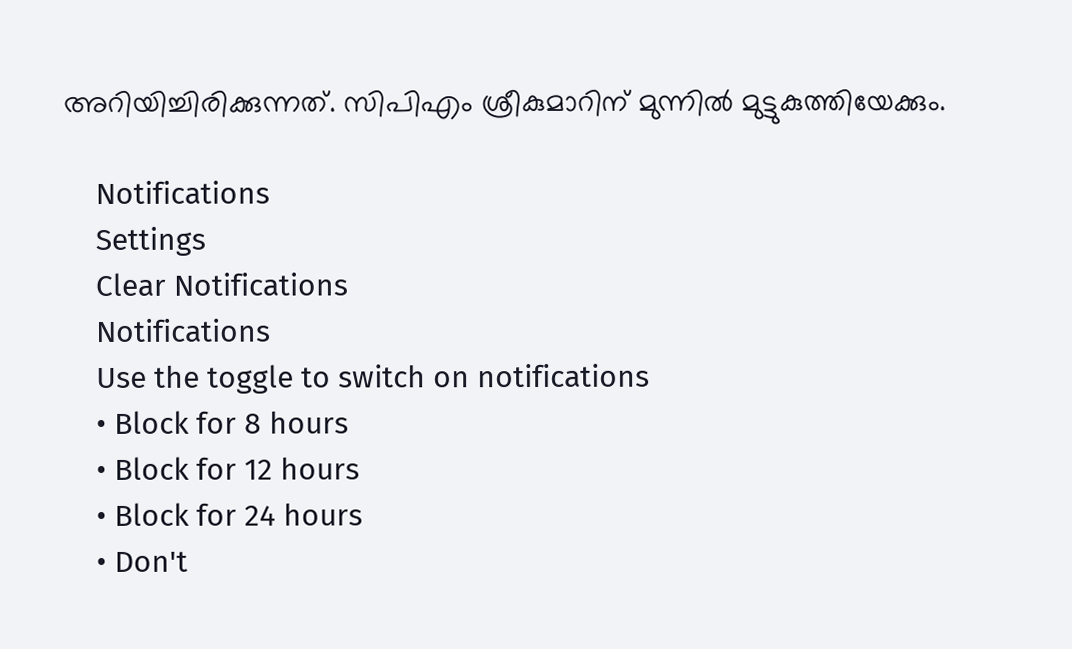അറിയിച്ചിരിക്കുന്നത്. സിപിഎം ശ്രീകുമാറിന് മുന്നില്‍ മുട്ടുകുത്തിയേക്കും.

    Notifications
    Settings
    Clear Notifications
    Notifications
    Use the toggle to switch on notifications
    • Block for 8 hours
    • Block for 12 hours
    • Block for 24 hours
    • Don't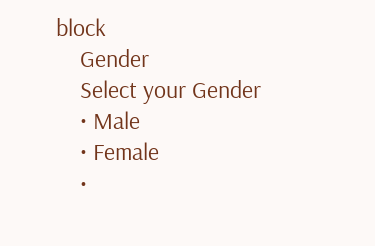block
    Gender
    Select your Gender
    • Male
    • Female
    •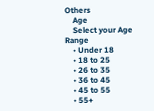Others
    Age
    Select your Age Range
    • Under 18
    • 18 to 25
    • 26 to 35
    • 36 to 45
    • 45 to 55
    • 55+